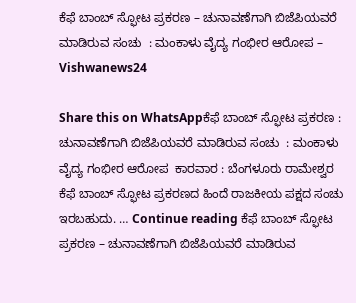ಕೆಫೆ ಬಾಂಬ್ ಸ್ಫೋಟ ಪ್ರಕರಣ‌ – ಚುನಾವಣೆಗಾಗಿ ಬಿಜೆಪಿಯವರೆ ಮಾಡಿರುವ ಸಂಚು  : ಮಂಕಾಳು ವೈದ್ಯ ಗಂಭೀರ ಆರೋಪ – Vishwanews24

Share this on WhatsAppಕೆಫೆ ಬಾಂಬ್ ಸ್ಫೋಟ ಪ್ರಕರಣ‌ : ಚುನಾವಣೆಗಾಗಿ ಬಿಜೆಪಿಯವರೆ ಮಾಡಿರುವ ಸಂಚು  : ಮಂಕಾಳು ವೈದ್ಯ ಗಂಭೀರ ಆರೋಪ  ಕಾರವಾರ : ಬೆಂಗಳೂರು ರಾಮೇಶ್ವರ ಕೆಫೆ ಬಾಂಬ್ ಸ್ಫೋಟ ಪ್ರಕರಣ‌ದ ಹಿಂದೆ ರಾಜಕೀಯ ಪಕ್ಷದ ಸಂಚು ಇರಬಹುದು. … Continue reading ಕೆಫೆ ಬಾಂಬ್ ಸ್ಫೋಟ ಪ್ರಕರಣ‌ – ಚುನಾವಣೆಗಾಗಿ ಬಿಜೆಪಿಯವರೆ ಮಾಡಿರುವ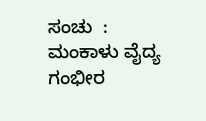ಸಂಚು  : ಮಂಕಾಳು ವೈದ್ಯ ಗಂಭೀರ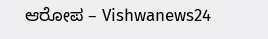ಆರೋಪ – Vishwanews24